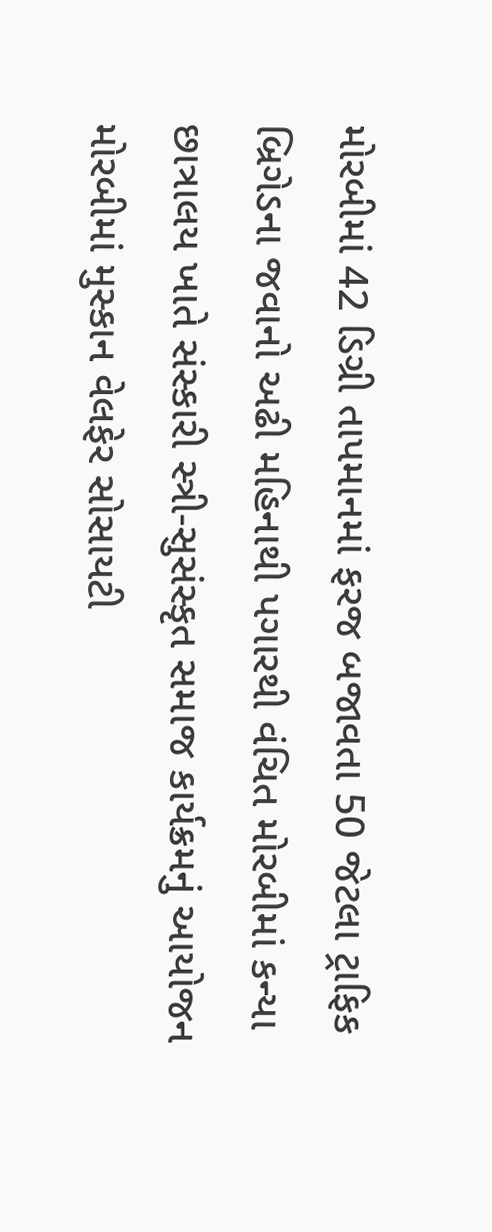મોરબીમાં 42 ડિગ્રી તાપમાનમાં ફરજ બજાવતા 50 જેટલા ટ્રાફિક બ્રિગેડના જવાનો અઢી મહિનાથી પગારથી વંચિત મોરબીમાં કન્યા છાત્રાલય ખાતે સંસ્કારી સ્ત્રી-સુસંસ્કૃત સમાજ કાર્યક્રમનું આયોજન મોરબીમાં મુસ્કાન વેલફેર સોસાયટી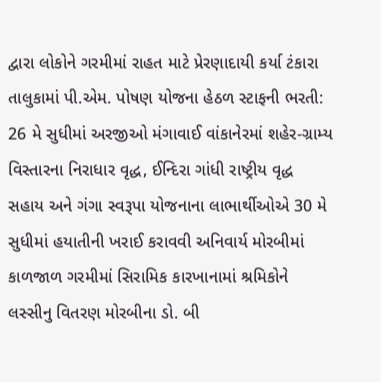દ્વારા લોકોને ગરમીમાં રાહત માટે પ્રેરણાદાયી કર્યા ટંકારા તાલુકામાં પી.એમ. પોષણ યોજના હેઠળ સ્ટાફની ભરતી: 26 મે સુધીમાં અરજીઓ મંગાવાઈ વાંકાનેરમાં શહેર-ગ્રામ્ય વિસ્તારના નિરાધાર વૃદ્ધ, ઈન્દિરા ગાંધી રાષ્ટ્રીય વૃદ્ધ સહાય અને ગંગા સ્વરૂપા યોજનાના લાભાર્થીઓએ 30 મે સુધીમાં હયાતીની ખરાઈ કરાવવી અનિવાર્ય મોરબીમાં કાળજાળ ગરમીમાં સિરામિક કારખાનામાં શ્રમિકોને લસ્સીનુ વિતરણ મોરબીના ડો. બી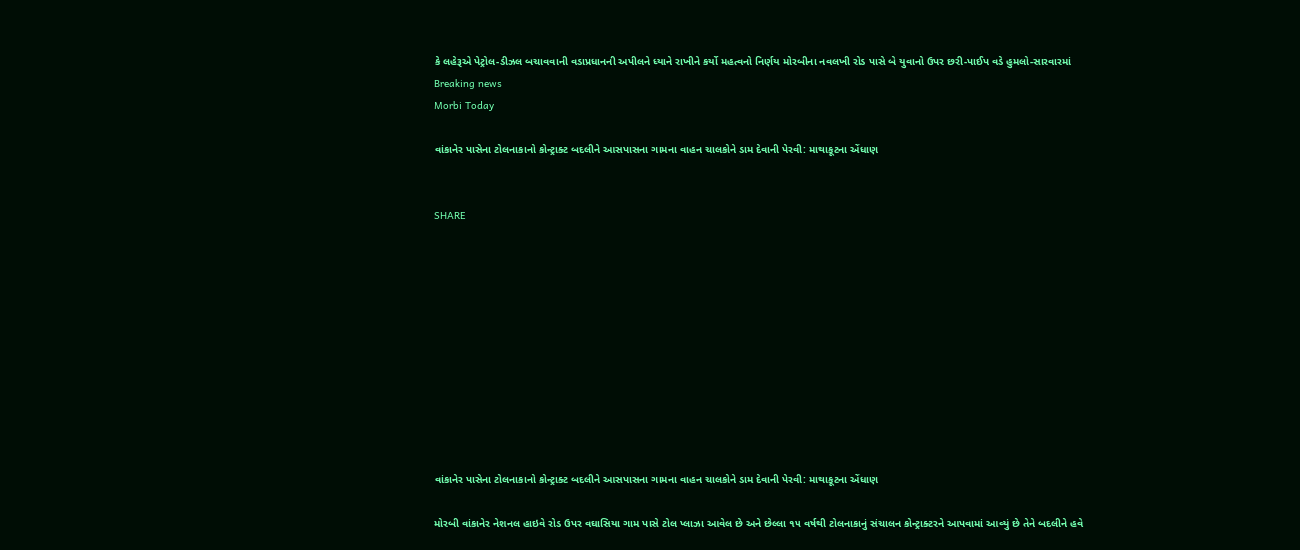કે લહેરૂએ પેટ્રોલ-ડીઝલ બચાવવાની વડાપ્રધાનની અપીલને ધ્યાને રાખીને કર્યો મહત્વનો નિર્ણય મોરબીના નવલખી રોડ પાસે બે યુવાનો ઉપર છરી-પાઈપ વડે હુમલો-સારવારમાં
Breaking news
Morbi Today

વાંકાનેર પાસેના ટોલનાકાનો કોન્ટ્રાક્ટ બદલીને આસપાસના ગામના વાહન ચાલકોને ડામ દેવાની પેરવી: માથાકૂટના એંધાણ


SHARE











વાંકાનેર પાસેના ટોલનાકાનો કોન્ટ્રાક્ટ બદલીને આસપાસના ગામના વાહન ચાલકોને ડામ દેવાની પેરવી: માથાકૂટના એંધાણ

મોરબી વાંકાનેર નેશનલ હાઇવે રોડ ઉપર વઘાસિયા ગામ પાસે ટોલ પ્લાઝા આવેલ છે અને છેલ્લા ૧૫ વર્ષથી ટોલનાકાનું સંચાલન કોન્ટ્રાક્ટરને આપવામાં આવ્યું છે તેને બદલીને હવે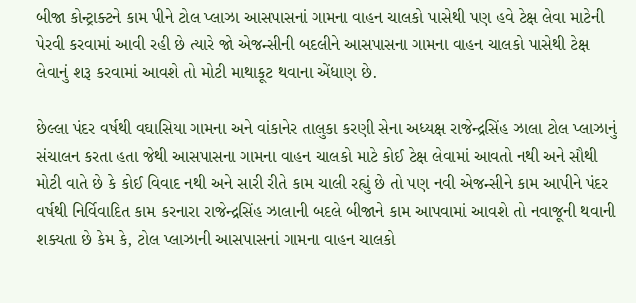બીજા કોન્ટ્રાક્ટને કામ પીને ટોલ પ્લાઝા આસપાસનાં ગામના વાહન ચાલકો પાસેથી પણ હવે ટેક્ષ લેવા માટેની પેરવી કરવામાં આવી રહી છે ત્યારે જો એજન્સીની બદલીને આસપાસના ગામના વાહન ચાલકો પાસેથી ટેક્ષ લેવાનું શરૂ કરવામાં આવશે તો મોટી માથાકૂટ થવાના એંધાણ છે.

છેલ્લા પંદર વર્ષથી વઘાસિયા ગામના અને વાંકાનેર તાલુકા કરણી સેના અધ્યક્ષ રાજેન્દ્રસિંહ ઝાલા ટોલ પ્લાઝાનું સંચાલન કરતા હતા જેથી આસપાસના ગામના વાહન ચાલકો માટે કોઈ ટેક્ષ લેવામાં આવતો નથી અને સૌથી મોટી વાતે છે કે કોઈ વિવાદ નથી અને સારી રીતે કામ ચાલી રહ્યું છે તો પણ નવી એજન્સીને કામ આપીને પંદર વર્ષથી નિર્વિવાદિત કામ કરનારા રાજેન્દ્રસિંહ ઝાલાની બદલે બીજાને કામ આપવામાં આવશે તો નવાજૂની થવાની શક્યતા છે કેમ કે, ટોલ પ્લાઝાની આસપાસનાં ગામના વાહન ચાલકો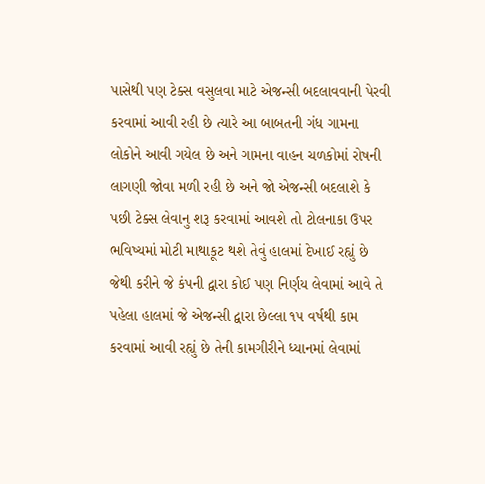પાસેથી પણ ટેક્સ વસુલવા માટે એજન્સી બદલાવવાની પેરવી કરવામાં આવી રહી છે ત્યારે આ બાબતની ગંધ ગામના લોકોને આવી ગયેલ છે અને ગામના વાહન ચળકોમાં રોષની લાગણી જોવા મળી રહી છે અને જો એજન્સી બદલાશે કે પછી ટેક્સ લેવાનુ શરૂ કરવામાં આવશે તો ટોલનાકા ઉપર ભવિષ્યમાં મોટી માથાકૂટ થશે તેવું હાલમાં દેખાઈ રહ્યું છે જેથી કરીને જે કંપની દ્વારા કોઈ પણ નિર્ણય લેવામાં આવે તે પહેલા હાલમાં જે એજન્સી દ્વારા છેલ્લા ૧૫ વર્ષથી કામ કરવામાં આવી રહ્યું છે તેની કામગીરીને ધ્યાનમાં લેવામાં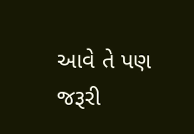આવે તે પણ જરૂરી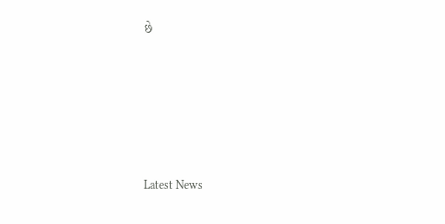છે






Latest News